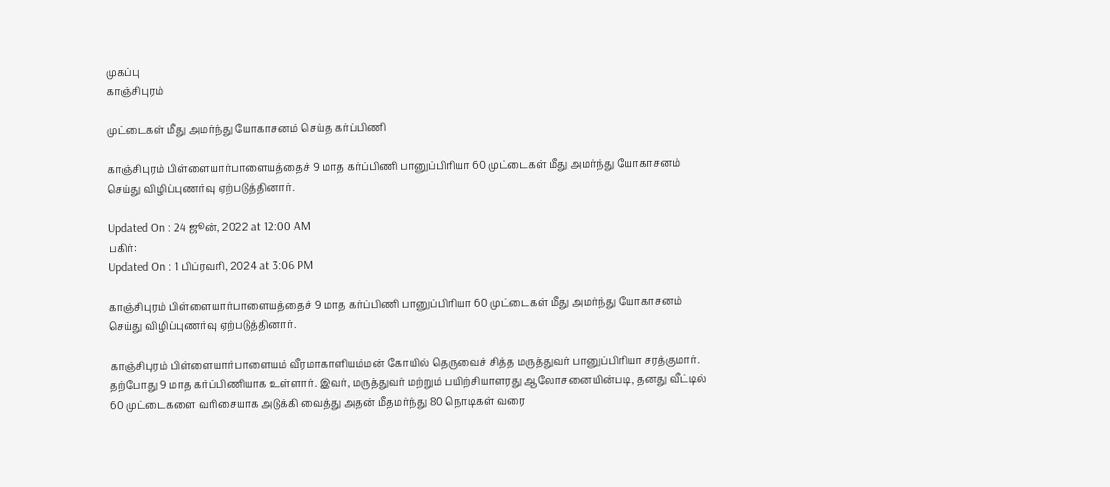முகப்பு
காஞ்சிபுரம்

முட்டைகள் மீது அமர்ந்து யோகாசனம் செய்த கர்ப்பிணி

காஞ்சிபுரம் பிள்ளையார்பாளையத்தைச் 9 மாத கர்ப்பிணி பானுப்பிரியா 60 முட்டைகள் மீது அமர்ந்து யோகாசனம் செய்து விழிப்புணர்வு ஏற்படுத்தினார்.

Updated On : 24 ஜூன், 2022 at 12:00 AM
பகிர்:
Updated On : 1 பிப்ரவரி, 2024 at 3:06 PM

காஞ்சிபுரம் பிள்ளையார்பாளையத்தைச் 9 மாத கர்ப்பிணி பானுப்பிரியா 60 முட்டைகள் மீது அமர்ந்து யோகாசனம் செய்து விழிப்புணர்வு ஏற்படுத்தினார்.

காஞ்சிபுரம் பிள்ளையார்பாளையம் வீரமாகாளியம்மன் கோயில் தெருவைச் சித்த மருத்துவர் பானுப்பிரியா சரத்குமார். தற்போது 9 மாத கர்ப்பிணியாக உள்ளார். இவர், மருத்துவர் மற்றும் பயிற்சியாளரது ஆலோசனையின்படி, தனது வீட்டில் 60 முட்டைகளை வரிசையாக அடுக்கி வைத்து அதன் மீதமர்ந்து 80 நொடிகள் வரை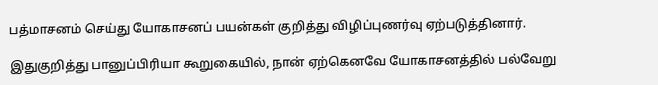பத்மாசனம் செய்து யோகாசனப் பயன்கள் குறித்து விழிப்புணர்வு ஏற்படுத்தினார்.

இதுகுறித்து பானுப்பிரியா கூறுகையில், நான் ஏற்கெனவே யோகாசனத்தில் பல்வேறு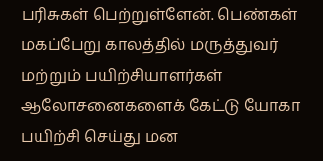பரிசுகள் பெற்றுள்ளேன். பெண்கள் மகப்பேறு காலத்தில் மருத்துவர் மற்றும் பயிற்சியாளர்கள் ஆலோசனைகளைக் கேட்டு யோகா பயிற்சி செய்து மன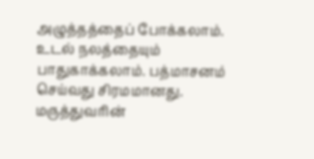அழுத்தத்தைப் போக்கலாம். உடல் நலத்தையும் பாதுகாக்கலாம். பத்மாசனம் செய்வது சிரமமானது. மருத்துவரின்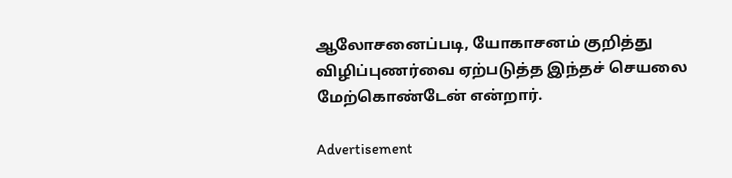ஆலோசனைப்படி, யோகாசனம் குறித்து விழிப்புணர்வை ஏற்படுத்த இந்தச் செயலை மேற்கொண்டேன் என்றார்.

Advertisement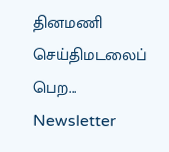தினமணி செய்திமடலைப் பெற... Newsletter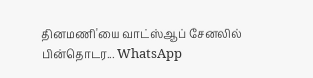தினமணி'யை வாட்ஸ்ஆப் சேனலில் பின்தொடர... WhatsApp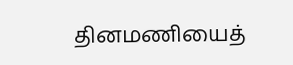தினமணியைத்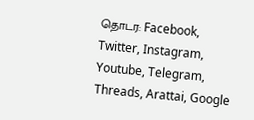தொடர: Facebook, Twitter, Instagram, Youtube, Telegram, Threads, Arattai, Google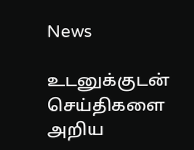News

உடனுக்குடன் செய்திகளை அறிய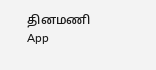தினமணி App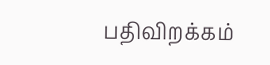பதிவிறக்கம்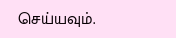செய்யவும்.